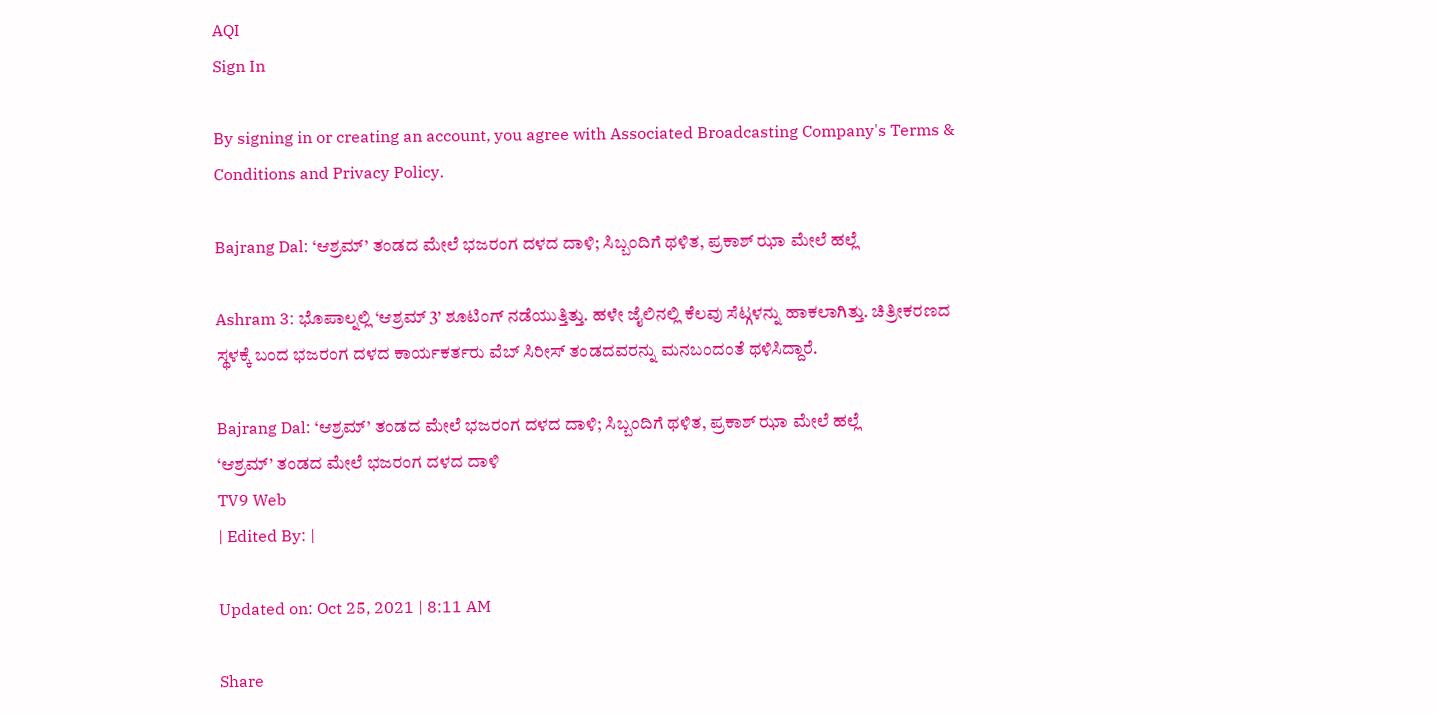AQI
Sign In

By signing in or creating an account, you agree with Associated Broadcasting Company's Terms & Conditions and Privacy Policy.

Bajrang Dal: ‘ಆಶ್ರಮ್’ ತಂಡದ ಮೇಲೆ ಭಜರಂಗ ದಳದ ದಾಳಿ; ಸಿಬ್ಬಂದಿಗೆ ಥಳಿತ, ಪ್ರಕಾಶ್ ಝಾ ಮೇಲೆ ಹಲ್ಲೆ

Ashram 3: ಭೊಪಾಲ್ನಲ್ಲಿ ‘ಆಶ್ರಮ್ 3’ ಶೂಟಿಂಗ್ ನಡೆಯುತ್ತಿತ್ತು. ಹಳೇ ಜೈಲಿನಲ್ಲಿ ಕೆಲವು ಸೆಟ್ಗಳನ್ನು ಹಾಕಲಾಗಿತ್ತು. ಚಿತ್ರೀಕರಣದ ಸ್ಥಳಕ್ಕೆ ಬಂದ ಭಜರಂಗ ದಳದ ಕಾರ್ಯಕರ್ತರು ವೆಬ್ ಸಿರೀಸ್ ತಂಡದವರನ್ನು ಮನಬಂದಂತೆ ಥಳಿಸಿದ್ದಾರೆ.

Bajrang Dal: ‘ಆಶ್ರಮ್’ ತಂಡದ ಮೇಲೆ ಭಜರಂಗ ದಳದ ದಾಳಿ; ಸಿಬ್ಬಂದಿಗೆ ಥಳಿತ, ಪ್ರಕಾಶ್ ಝಾ ಮೇಲೆ ಹಲ್ಲೆ
‘ಆಶ್ರಮ್’ ತಂಡದ ಮೇಲೆ ಭಜರಂಗ ದಳದ ದಾಳಿ
TV9 Web
| Edited By: |

Updated on: Oct 25, 2021 | 8:11 AM

Share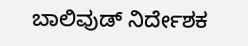ಬಾಲಿವುಡ್ ನಿರ್ದೇಶಕ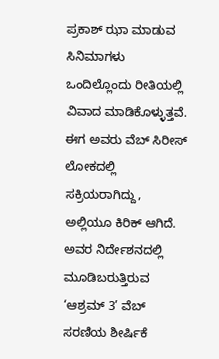ಪ್ರಕಾಶ್ ಝಾ ಮಾಡುವ ಸಿನಿಮಾಗಳು ಒಂದಿಲ್ಲೊಂದು ರೀತಿಯಲ್ಲಿ ವಿವಾದ ಮಾಡಿಕೊಳ್ಳುತ್ತವೆ. ಈಗ ಅವರು ವೆಬ್ ಸಿರೀಸ್ ಲೋಕದಲ್ಲಿ ಸಕ್ರಿಯರಾಗಿದ್ದು, ಅಲ್ಲಿಯೂ ಕಿರಿಕ್ ಆಗಿದೆ. ಅವರ ನಿರ್ದೇಶನದಲ್ಲಿ ಮೂಡಿಬರುತ್ತಿರುವ ‘ಆಶ್ರಮ್ 3’ ವೆಬ್ ಸರಣಿಯ ಶೀರ್ಷಿಕೆ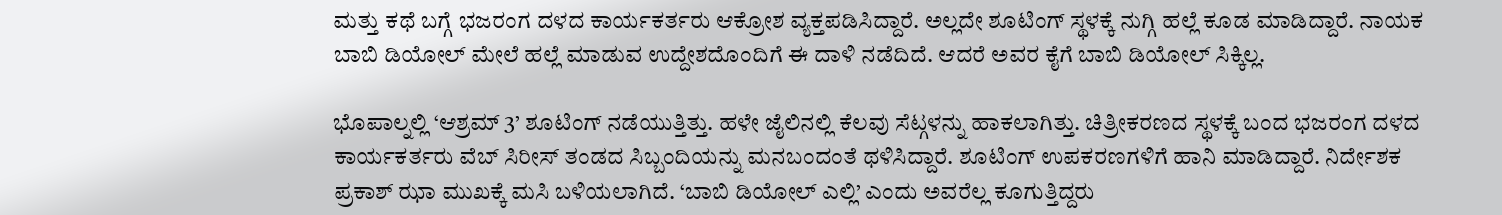ಮತ್ತು ಕಥೆ ಬಗ್ಗೆ ಭಜರಂಗ ದಳದ ಕಾರ್ಯಕರ್ತರು ಆಕ್ರೋಶ ವ್ಯಕ್ತಪಡಿಸಿದ್ದಾರೆ. ಅಲ್ಲದೇ ಶೂಟಿಂಗ್ ಸ್ಥಳಕ್ಕೆ ನುಗ್ಗಿ ಹಲ್ಲೆ ಕೂಡ ಮಾಡಿದ್ದಾರೆ. ನಾಯಕ ಬಾಬಿ ಡಿಯೋಲ್ ಮೇಲೆ ಹಲ್ಲೆ ಮಾಡುವ ಉದ್ದೇಶದೊಂದಿಗೆ ಈ ದಾಳಿ ನಡೆದಿದೆ. ಆದರೆ ಅವರ ಕೈಗೆ ಬಾಬಿ ಡಿಯೋಲ್ ಸಿಕ್ಕಿಲ್ಲ.

ಭೊಪಾಲ್ನಲ್ಲಿ ‘ಆಶ್ರಮ್ 3’ ಶೂಟಿಂಗ್ ನಡೆಯುತ್ತಿತ್ತು. ಹಳೇ ಜೈಲಿನಲ್ಲಿ ಕೆಲವು ಸೆಟ್ಗಳನ್ನು ಹಾಕಲಾಗಿತ್ತು. ಚಿತ್ರೀಕರಣದ ಸ್ಥಳಕ್ಕೆ ಬಂದ ಭಜರಂಗ ದಳದ ಕಾರ್ಯಕರ್ತರು ವೆಬ್ ಸಿರೀಸ್ ತಂಡದ ಸಿಬ್ಬಂದಿಯನ್ನು ಮನಬಂದಂತೆ ಥಳಿಸಿದ್ದಾರೆ. ಶೂಟಿಂಗ್ ಉಪಕರಣಗಳಿಗೆ ಹಾನಿ ಮಾಡಿದ್ದಾರೆ. ನಿರ್ದೇಶಕ ಪ್ರಕಾಶ್ ಝಾ ಮುಖಕ್ಕೆ ಮಸಿ ಬಳಿಯಲಾಗಿದೆ. ‘ಬಾಬಿ ಡಿಯೋಲ್ ಎಲ್ಲಿ’ ಎಂದು ಅವರೆಲ್ಲ ಕೂಗುತ್ತಿದ್ದರು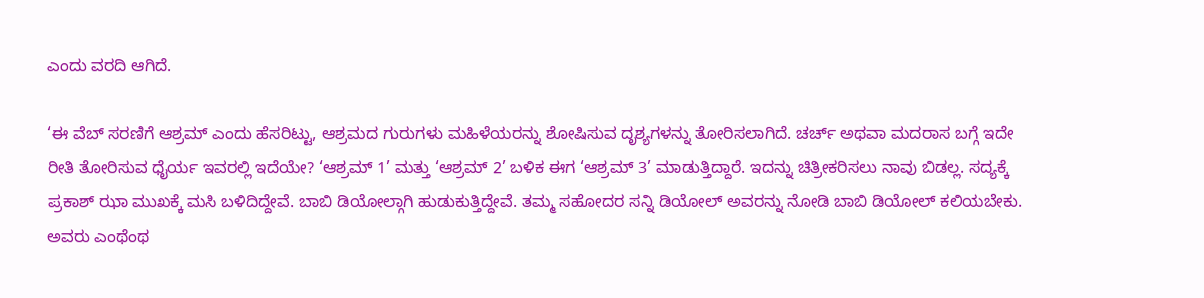ಎಂದು ವರದಿ ಆಗಿದೆ.

‘ಈ ವೆಬ್ ಸರಣಿಗೆ ಆಶ್ರಮ್ ಎಂದು ಹೆಸರಿಟ್ಟು, ಆಶ್ರಮದ ಗುರುಗಳು ಮಹಿಳೆಯರನ್ನು ಶೋಷಿಸುವ ದೃಶ್ಯಗಳನ್ನು ತೋರಿಸಲಾಗಿದೆ. ಚರ್ಚ್ ಅಥವಾ ಮದರಾಸ ಬಗ್ಗೆ ಇದೇ ರೀತಿ ತೋರಿಸುವ ಧೈರ್ಯ ಇವರಲ್ಲಿ ಇದೆಯೇ? ‘ಆಶ್ರಮ್ 1’ ಮತ್ತು ‘ಆಶ್ರಮ್ 2’ ಬಳಿಕ ಈಗ ‘ಆಶ್ರಮ್ 3’ ಮಾಡುತ್ತಿದ್ದಾರೆ. ಇದನ್ನು ಚಿತ್ರೀಕರಿಸಲು ನಾವು ಬಿಡಲ್ಲ. ಸದ್ಯಕ್ಕೆ ಪ್ರಕಾಶ್ ಝಾ ಮುಖಕ್ಕೆ ಮಸಿ ಬಳಿದಿದ್ದೇವೆ. ಬಾಬಿ ಡಿಯೋಲ್ಗಾಗಿ ಹುಡುಕುತ್ತಿದ್ದೇವೆ. ತಮ್ಮ ಸಹೋದರ ಸನ್ನಿ ಡಿಯೋಲ್ ಅವರನ್ನು ನೋಡಿ ಬಾಬಿ ಡಿಯೋಲ್ ಕಲಿಯಬೇಕು. ಅವರು ಎಂಥೆಂಥ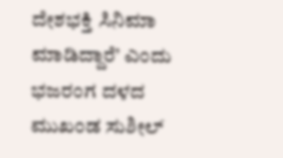ದೇಶಭಕ್ತಿ ಸಿನಿಮಾ ಮಾಡಿದ್ದಾರೆ’ ಎಂದು ಭಜರಂಗ ದಳದ ಮುಖಂಡ ಸುಶೀಲ್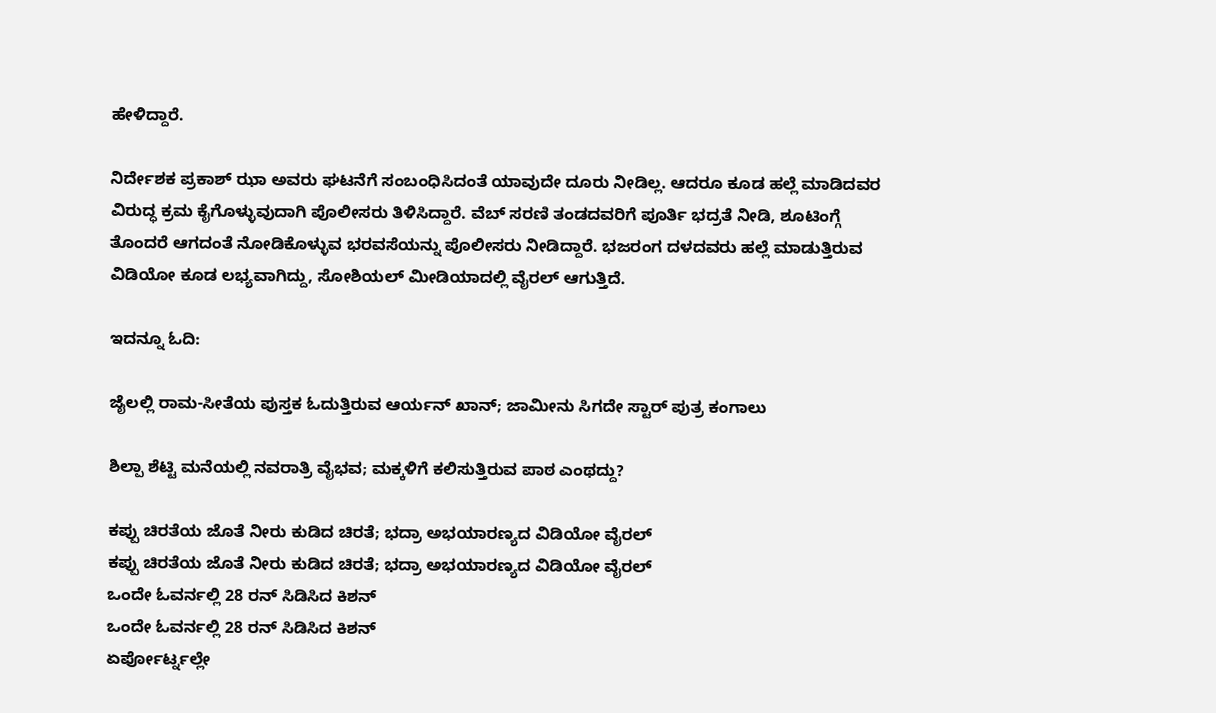ಹೇಳಿದ್ದಾರೆ.

ನಿರ್ದೇಶಕ ಪ್ರಕಾಶ್ ಝಾ ಅವರು ಘಟನೆಗೆ ಸಂಬಂಧಿಸಿದಂತೆ ಯಾವುದೇ ದೂರು ನೀಡಿಲ್ಲ. ಆದರೂ ಕೂಡ ಹಲ್ಲೆ ಮಾಡಿದವರ ವಿರುದ್ಧ ಕ್ರಮ ಕೈಗೊಳ್ಳುವುದಾಗಿ ಪೊಲೀಸರು ತಿಳಿಸಿದ್ದಾರೆ. ವೆಬ್ ಸರಣಿ ತಂಡದವರಿಗೆ ಪೂರ್ತಿ ಭದ್ರತೆ ನೀಡಿ, ಶೂಟಿಂಗ್ಗೆ ತೊಂದರೆ ಆಗದಂತೆ ನೋಡಿಕೊಳ್ಳುವ ಭರವಸೆಯನ್ನು ಪೊಲೀಸರು ನೀಡಿದ್ದಾರೆ. ಭಜರಂಗ ದಳದವರು ಹಲ್ಲೆ ಮಾಡುತ್ತಿರುವ ವಿಡಿಯೋ ಕೂಡ ಲಭ್ಯವಾಗಿದ್ದು, ಸೋಶಿಯಲ್ ಮೀಡಿಯಾದಲ್ಲಿ ವೈರಲ್ ಆಗುತ್ತಿದೆ.

ಇದನ್ನೂ ಓದಿ:

ಜೈಲಲ್ಲಿ ರಾಮ-ಸೀತೆಯ ಪುಸ್ತಕ ಓದುತ್ತಿರುವ ಆರ್ಯನ್ ಖಾನ್; ಜಾಮೀನು ಸಿಗದೇ ಸ್ಟಾರ್ ಪುತ್ರ ಕಂಗಾಲು

ಶಿಲ್ಪಾ ಶೆಟ್ಟಿ ಮನೆಯಲ್ಲಿ ನವರಾತ್ರಿ ವೈಭವ; ಮಕ್ಕಳಿಗೆ ಕಲಿಸುತ್ತಿರುವ ಪಾಠ ಎಂಥದ್ದು?

ಕಪ್ಪು ಚಿರತೆಯ ಜೊತೆ ನೀರು ಕುಡಿದ ಚಿರತೆ; ಭದ್ರಾ ಅಭಯಾರಣ್ಯದ ವಿಡಿಯೋ ವೈರಲ್
ಕಪ್ಪು ಚಿರತೆಯ ಜೊತೆ ನೀರು ಕುಡಿದ ಚಿರತೆ; ಭದ್ರಾ ಅಭಯಾರಣ್ಯದ ವಿಡಿಯೋ ವೈರಲ್
ಒಂದೇ ಓವರ್ನಲ್ಲಿ 28 ರನ್ ಸಿಡಿಸಿದ ಕಿಶನ್
ಒಂದೇ ಓವರ್ನಲ್ಲಿ 28 ರನ್ ಸಿಡಿಸಿದ ಕಿಶನ್
ಏರ್ಪೋರ್ಟ್ನಲ್ಲೇ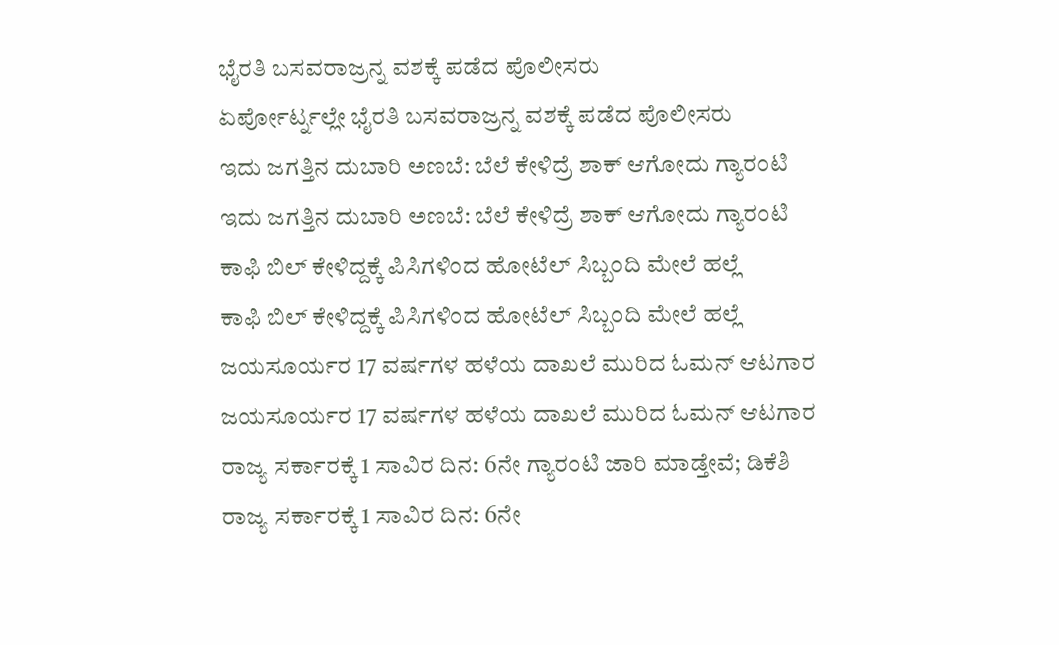ಭೈರತಿ ಬಸವರಾಜ್ರನ್ನ ವಶಕ್ಕೆ ಪಡೆದ ಪೊಲೀಸರು
ಏರ್ಪೋರ್ಟ್ನಲ್ಲೇ ಭೈರತಿ ಬಸವರಾಜ್ರನ್ನ ವಶಕ್ಕೆ ಪಡೆದ ಪೊಲೀಸರು
ಇದು ಜಗತ್ತಿನ ದುಬಾರಿ ಅಣಬೆ: ಬೆಲೆ ಕೇಳಿದ್ರೆ ಶಾಕ್ ಆಗೋದು ಗ್ಯಾರಂಟಿ
ಇದು ಜಗತ್ತಿನ ದುಬಾರಿ ಅಣಬೆ: ಬೆಲೆ ಕೇಳಿದ್ರೆ ಶಾಕ್ ಆಗೋದು ಗ್ಯಾರಂಟಿ
ಕಾಫಿ ಬಿಲ್ ಕೇಳಿದ್ದಕ್ಕೆ ಪಿಸಿಗಳಿಂದ ಹೋಟೆಲ್ ಸಿಬ್ಬಂದಿ ಮೇಲೆ ಹಲ್ಲೆ
ಕಾಫಿ ಬಿಲ್ ಕೇಳಿದ್ದಕ್ಕೆ ಪಿಸಿಗಳಿಂದ ಹೋಟೆಲ್ ಸಿಬ್ಬಂದಿ ಮೇಲೆ ಹಲ್ಲೆ
ಜಯಸೂರ್ಯರ 17 ವರ್ಷಗಳ ಹಳೆಯ ದಾಖಲೆ ಮುರಿದ ಓಮನ್ ಆಟಗಾರ
ಜಯಸೂರ್ಯರ 17 ವರ್ಷಗಳ ಹಳೆಯ ದಾಖಲೆ ಮುರಿದ ಓಮನ್ ಆಟಗಾರ
ರಾಜ್ಯ ಸರ್ಕಾರಕ್ಕೆ 1 ಸಾವಿರ ದಿನ: 6ನೇ ಗ್ಯಾರಂಟಿ ಜಾರಿ ಮಾಡ್ತೇವೆ; ಡಿಕೆಶಿ
ರಾಜ್ಯ ಸರ್ಕಾರಕ್ಕೆ 1 ಸಾವಿರ ದಿನ: 6ನೇ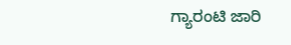ಗ್ಯಾರಂಟಿ ಜಾರಿ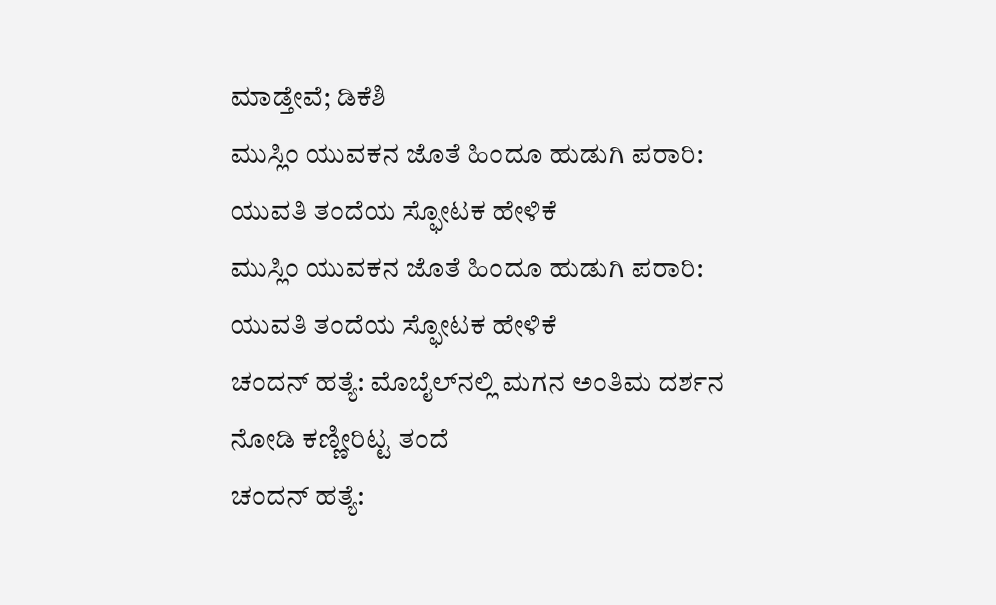ಮಾಡ್ತೇವೆ; ಡಿಕೆಶಿ
ಮುಸ್ಲಿಂ ಯುವಕನ ಜೊತೆ ಹಿಂದೂ ಹುಡುಗಿ ಪರಾರಿ: ಯುವತಿ ತಂದೆಯ ಸ್ಫೋಟಕ ಹೇಳಿಕೆ
ಮುಸ್ಲಿಂ ಯುವಕನ ಜೊತೆ ಹಿಂದೂ ಹುಡುಗಿ ಪರಾರಿ: ಯುವತಿ ತಂದೆಯ ಸ್ಫೋಟಕ ಹೇಳಿಕೆ
ಚಂದನ್ ಹತ್ಯೆ: ಮೊಬೈಲ್‌ನಲ್ಲಿ ಮಗನ ಅಂತಿಮ ದರ್ಶನ ನೋಡಿ ಕಣ್ಣೀರಿಟ್ಟ ತಂದೆ
ಚಂದನ್ ಹತ್ಯೆ: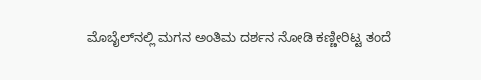ಮೊಬೈಲ್‌ನಲ್ಲಿ ಮಗನ ಅಂತಿಮ ದರ್ಶನ ನೋಡಿ ಕಣ್ಣೀರಿಟ್ಟ ತಂದೆ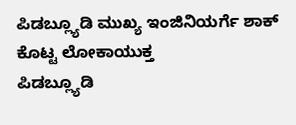ಪಿಡಬ್ಲ್ಯೂಡಿ ಮುಖ್ಯ ಇಂಜಿನಿಯರ್ಗೆ ಶಾಕ್ ಕೊಟ್ಟ ಲೋಕಾಯುಕ್ತ
ಪಿಡಬ್ಲ್ಯೂಡಿ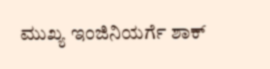ಮುಖ್ಯ ಇಂಜಿನಿಯರ್ಗೆ ಶಾಕ್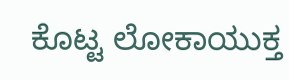ಕೊಟ್ಟ ಲೋಕಾಯುಕ್ತ